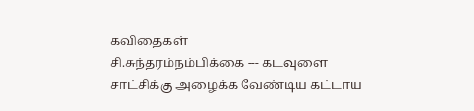கவிதைகள்
சி.சுந்தரம்நம்பிக்கை --- கடவுளை சாட்சிக்கு அழைக்க வேண்டிய கட்டாய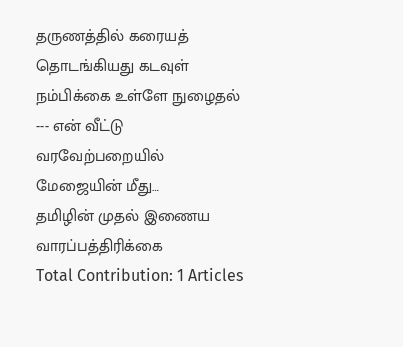தருணத்தில் கரையத் தொடங்கியது கடவுள் நம்பிக்கை உள்ளே நுழைதல் --- என் வீட்டு வரவேற்பறையில் மேஜையின் மீது…
தமிழின் முதல் இணைய வாரப்பத்திரிக்கை
Total Contribution: 1 Articles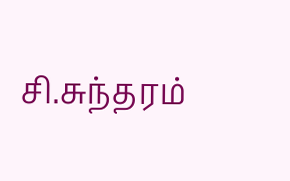சி.சுந்தரம்